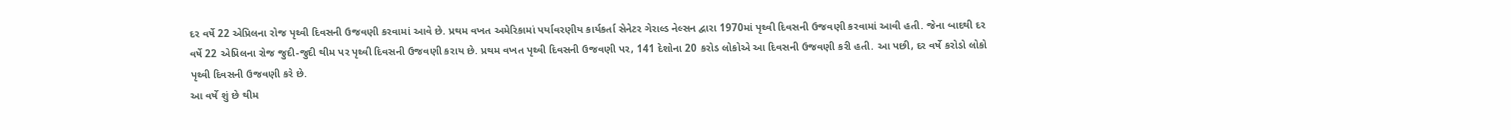દર વર્ષે 22 એપ્રિલના રોજ પૃથ્વી દિવસની ઉજવણી કરવામાં આવે છે. પ્રથમ વખત અમેરિકામાં પર્યાવરણીય કાર્યકર્તા સેનેટર ગેરાલ્ડ નેલ્સન દ્વારા 1970માં પૃથ્વી દિવસની ઉજવણી કરવામાં આવી હતી. જેના બાદથી દર વર્ષે 22 એપ્રિલના રોજ જુદી-જુદી થીમ પર પૃથ્વી દિવસની ઉજવણી કરાય છે. પ્રથમ વખત પૃથ્વી દિવસની ઉજવણી પર, 141 દેશોના 20 કરોડ લોકોએ આ દિવસની ઉજવણી કરી હતી. આ પછી, દર વર્ષે કરોડો લોકો પૃથ્વી દિવસની ઉજવણી કરે છે.
આ વર્ષે શું છે થીમ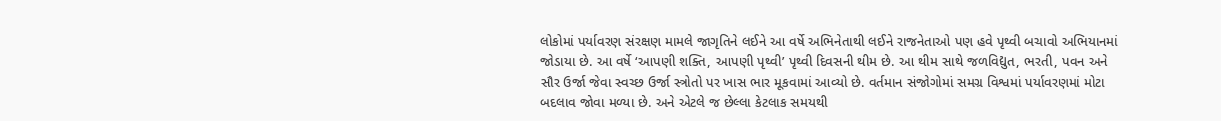લોકોમાં પર્યાવરણ સંરક્ષણ મામલે જાગૃતિને લઈને આ વર્ષે અભિનેતાથી લઈને રાજનેતાઓ પણ હવે પૃથ્વી બચાવો અભિયાનમાં જોડાયા છે. આ વર્ષે ‘આપણી શક્તિ, આપણી પૃથ્વી’ પૃથ્વી દિવસની થીમ છે. આ થીમ સાથે જળવિદ્યુત, ભરતી, પવન અને સૌર ઉર્જા જેવા સ્વચ્છ ઉર્જા સ્ત્રોતો પર ખાસ ભાર મૂકવામાં આવ્યો છે. વર્તમાન સંજોગોમાં સમગ્ર વિશ્વમાં પર્યાવરણમાં મોટા બદલાવ જોવા મળ્યા છે. અને એટલે જ છેલ્લા કેટલાક સમયથી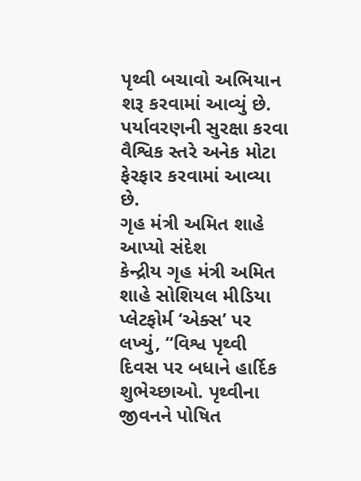પૃથ્વી બચાવો અભિયાન શરૂ કરવામાં આવ્યું છે. પર્યાવરણની સુરક્ષા કરવા વૈશ્વિક સ્તરે અનેક મોટા ફેરફાર કરવામાં આવ્યા છે.
ગૃહ મંત્રી અમિત શાહે આપ્યો સંદેશ
કેન્દ્રીય ગૃહ મંત્રી અમિત શાહે સોશિયલ મીડિયા પ્લેટફોર્મ ‘એક્સ’ પર લખ્યું, “વિશ્વ પૃથ્વી દિવસ પર બધાને હાર્દિક શુભેચ્છાઓ. પૃથ્વીના જીવનને પોષિત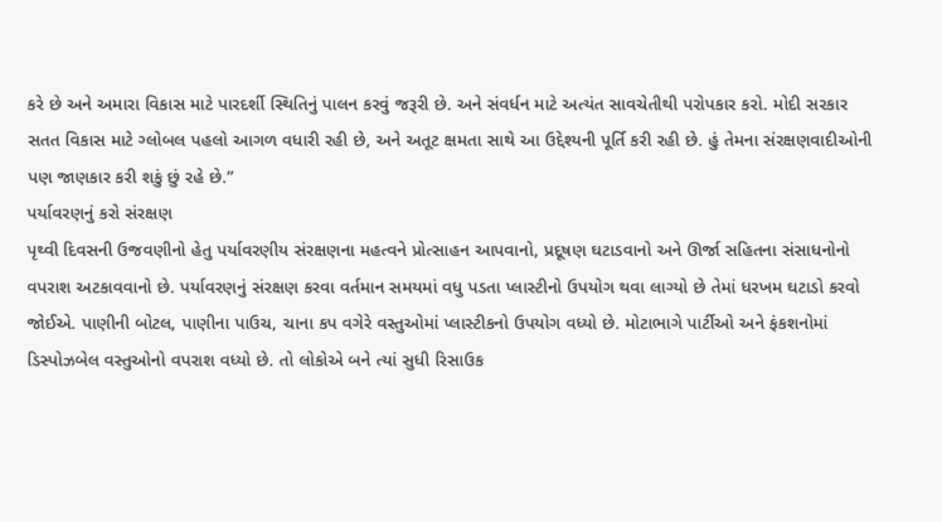કરે છે અને અમારા વિકાસ માટે પારદર્શી સ્થિતિનું પાલન કરવું જરૂરી છે. અને સંવર્ધન માટે અત્યંત સાવચેતીથી પરોપકાર કરો. મોદી સરકાર સતત વિકાસ માટે ગ્લોબલ પહલો આગળ વધારી રહી છે, અને અતૂટ ક્ષમતા સાથે આ ઉદ્દેશ્યની પૂર્તિ કરી રહી છે. હું તેમના સંરક્ષણવાદીઓની પણ જાણકાર કરી શકું છું રહે છે.”
પર્યાવરણનું કરો સંરક્ષણ
પૃથ્વી દિવસની ઉજવણીનો હેતુ પર્યાવરણીય સંરક્ષણના મહત્વને પ્રોત્સાહન આપવાનો, પ્રદૂષણ ઘટાડવાનો અને ઊર્જા સહિતના સંસાધનોનો વપરાશ અટકાવવાનો છે. પર્યાવરણનું સંરક્ષણ કરવા વર્તમાન સમયમાં વધુ પડતા પ્લાસ્ટીનો ઉપયોગ થવા લાગ્યો છે તેમાં ધરખમ ઘટાડો કરવો જોઈએ. પાણીની બોટલ, પાણીના પાઉચ, ચાના કપ વગેરે વસ્તુઓમાં પ્લાસ્ટીકનો ઉપયોગ વધ્યો છે. મોટાભાગે પાર્ટીઓ અને ફંકશનોમાં ડિસ્પોઝબેલ વસ્તુઓનો વપરાશ વધ્યો છે. તો લોકોએ બને ત્યાં સુધી રિસાઉક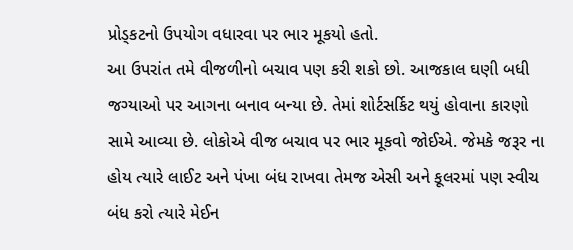પ્રોડ્કટનો ઉપયોગ વધારવા પર ભાર મૂકયો હતો.
આ ઉપરાંત તમે વીજળીનો બચાવ પણ કરી શકો છો. આજકાલ ઘણી બધી જગ્યાઓ પર આગના બનાવ બન્યા છે. તેમાં શોર્ટસર્કિટ થયું હોવાના કારણો સામે આવ્યા છે. લોકોએ વીજ બચાવ પર ભાર મૂકવો જોઈએ. જેમકે જરૂર ના હોય ત્યારે લાઈટ અને પંખા બંધ રાખવા તેમજ એસી અને કૂલરમાં પણ સ્વીચ બંધ કરો ત્યારે મેઈન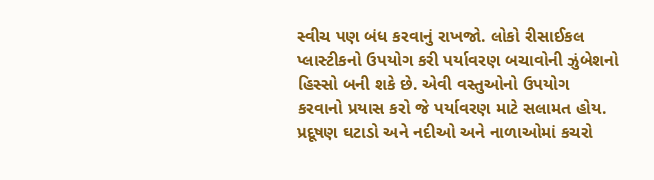સ્વીચ પણ બંધ કરવાનું રાખજો. લોકો રીસાઈકલ પ્લાસ્ટીકનો ઉપયોગ કરી પર્યાવરણ બચાવોની ઝુંબેશનો હિસ્સો બની શકે છે. એવી વસ્તુઓનો ઉપયોગ કરવાનો પ્રયાસ કરો જે પર્યાવરણ માટે સલામત હોય. પ્રદૂષણ ઘટાડો અને નદીઓ અને નાળાઓમાં કચરો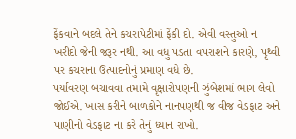ફેંકવાને બદલે તેને કચરાપેટીમાં ફેંકી દો. એવી વસ્તુઓ ન ખરીદો જેની જરૂર નથી. આ વધુ પડતા વપરાશને કારણે, પૃથ્વી પર કચરાના ઉત્પાદનોનું પ્રમાણ વધે છે.
પર્યાવરણ બચાવવા તમામે વૃક્ષારોપણની ઝુંબેશમાં ભાગ લેવો જોઈએ. ખાસ કરીને બાળકોને નાનપણથી જ વીજ વેડફાટ અને પાણીનો વેડફાટ ના કરે તેનું ધ્યાન રાખો.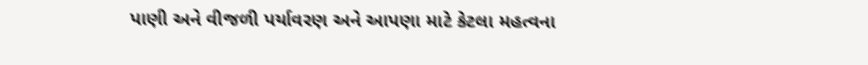પાણી અને વીજળી પર્યાવરણ અને આપણા માટે કેટલા મહત્વના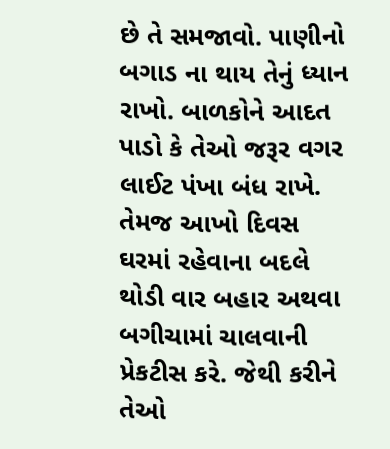છે તે સમજાવો. પાણીનો બગાડ ના થાય તેનું ધ્યાન રાખો. બાળકોને આદત પાડો કે તેઓ જરૂર વગર લાઈટ પંખા બંધ રાખે. તેમજ આખો દિવસ ઘરમાં રહેવાના બદલે થોડી વાર બહાર અથવા બગીચામાં ચાલવાની પ્રેકટીસ કરે. જેથી કરીને તેઓ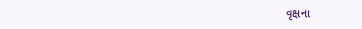વૃક્ષના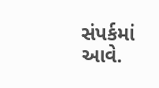સંપર્કમાં આવે.